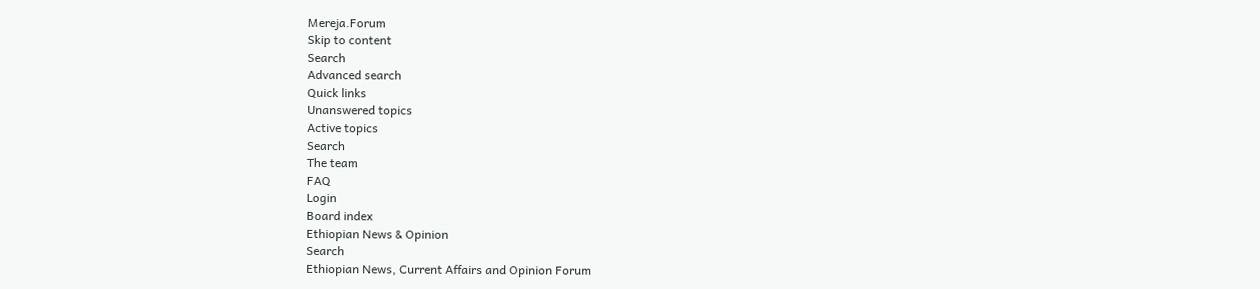Mereja.Forum
Skip to content
Search
Advanced search
Quick links
Unanswered topics
Active topics
Search
The team
FAQ
Login
Board index
Ethiopian News & Opinion
Search
Ethiopian News, Current Affairs and Opinion Forum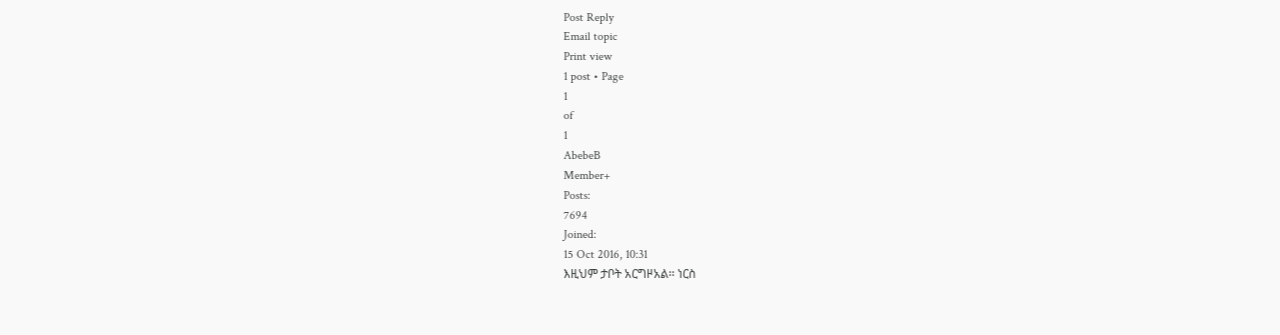Post Reply
Email topic
Print view
1 post • Page
1
of
1
AbebeB
Member+
Posts:
7694
Joined:
15 Oct 2016, 10:31
እዚህም ታቦት አርግዞአል፡፡ ነርስ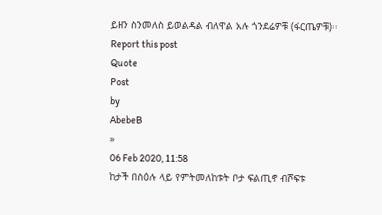ይዘን ስንመለስ ይወልዳል ብለዋል አሉ ጎንደሬዎቹ (ፋርጤዎቹ)፡፡
Report this post
Quote
Post
by
AbebeB
»
06 Feb 2020, 11:58
ከታች በስዕሉ ላይ የምትመለከቱት ቦታ ፍልጢኖ ብሾፍቱ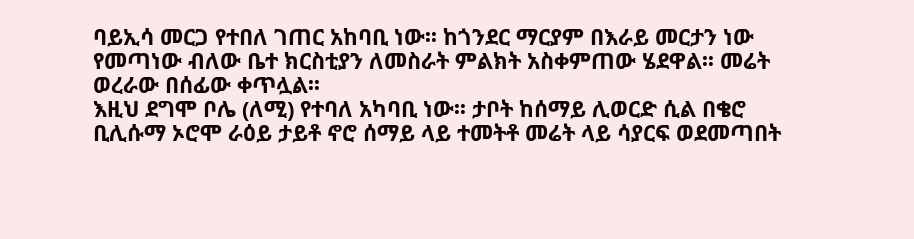ባይኢሳ መርጋ የተበለ ገጠር አከባቢ ነው፡፡ ከጎንደር ማርያም በእራይ መርታን ነው የመጣነው ብለው ቤተ ክርስቲያን ለመስራት ምልክት አስቀምጠው ሄደዋል፡፡ መሬት ወረራው በሰፊው ቀጥሏል፡፡
እዚህ ደግሞ ቦሌ (ለሚ) የተባለ አካባቢ ነው፡፡ ታቦት ከሰማይ ሊወርድ ሲል በቄሮ ቢሊሱማ ኦሮሞ ራዕይ ታይቶ ኖሮ ሰማይ ላይ ተመትቶ መሬት ላይ ሳያርፍ ወደመጣበት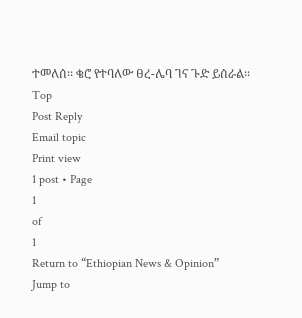ተመለሰ፡፡ ቄሮ የተባለው ፀረ-ሌባ ገና ጉድ ይሰራል፡፡
Top
Post Reply
Email topic
Print view
1 post • Page
1
of
1
Return to “Ethiopian News & Opinion”
Jump to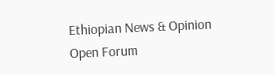Ethiopian News & Opinion
Open Forum